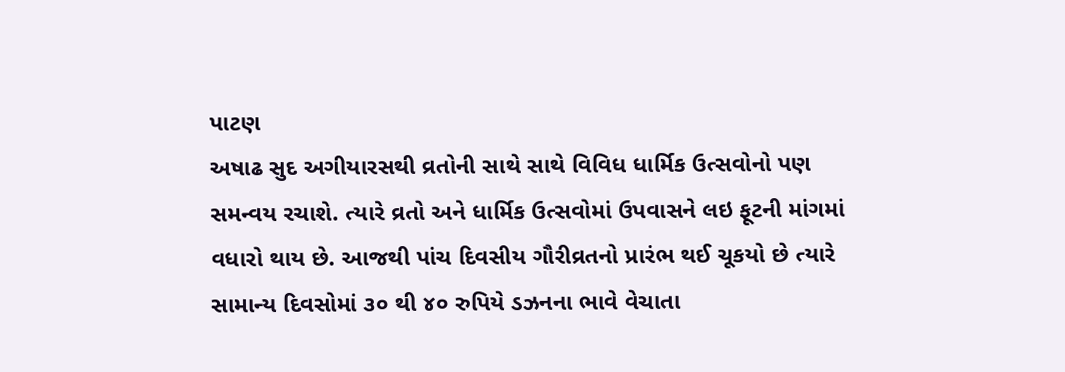પાટણ
અષાઢ સુદ અગીયારસથી વ્રતોની સાથે સાથે વિવિધ ધાર્મિક ઉત્સવોનો પણ સમન્વય રચાશે. ત્યારે વ્રતો અને ધાર્મિક ઉત્સવોમાં ઉપવાસને લઇ ફૂટની માંગમાં વધારો થાય છે. આજથી પાંચ દિવસીય ગૌરીવ્રતનો પ્રારંભ થઈ ચૂકયો છે ત્યારે સામાન્ય દિવસોમાં ૩૦ થી ૪૦ રુપિયે ડઝનના ભાવે વેચાતા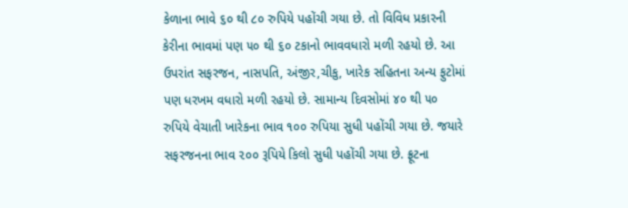કેળાના ભાવે ૬૦ થી ૮૦ રુપિયે પહોંચી ગયા છે. તો વિવિધ પ્રકારની કેરીના ભાવમાં પણ ૫૦ થી ૬૦ ટકાનો ભાવવધારો મળી રહયો છે. આ ઉપરાંત સફરજન, નાસપતિ, અંજીર,ચીકુ, ખારેક સહિતના અન્ય ફુટોમાં પણ ધરખમ વધારો મળી રહયો છે. સામાન્ય દિવસોમાં ૪૦ થી ૫૦ રુપિયે વેચાતી ખારેકના ભાવ ૧૦૦ રુપિયા સુધી પહોંચી ગયા છે. જયારે સફરજનના ભાવ ૨૦૦ રૂપિયે કિલો સુધી પહોંચી ગયા છે. ફ્રૂટના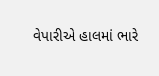વેપારીએ હાલમાં ભારે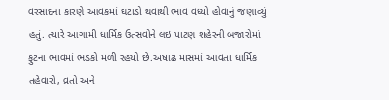વરસાદના કારણે આવકમાં ઘટાડો થવાથી ભાવ વધ્યો હોવાનું જણાવ્યું હતું. ત્યારે આગામી ધાર્મિક ઉત્સવોને લઇ પાટણ શહેરની બજારોમાં ફુટના ભાવમાં ભડકો મળી રહયો છે.અષાઢ માસમાં આવતા ધાર્મિક તહેવારો, વ્રતો અને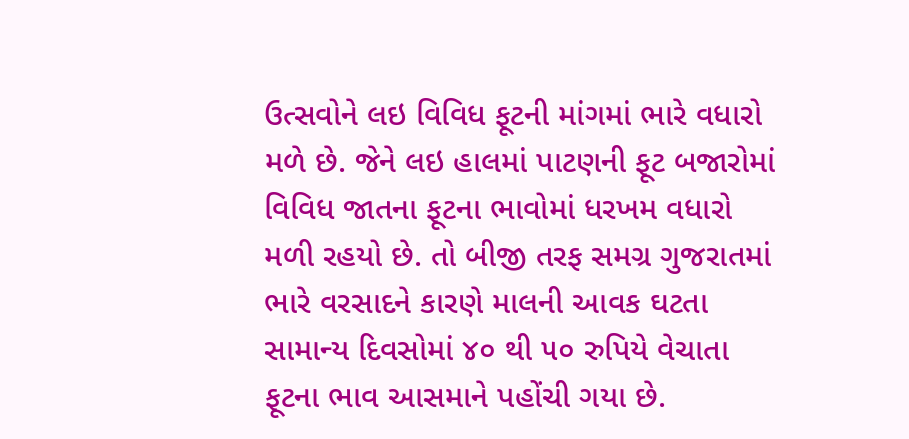ઉત્સવોને લઇ વિવિધ ફૂટની માંગમાં ભારે વધારો મળે છે. જેને લઇ હાલમાં પાટણની ફૂટ બજારોમાં વિવિધ જાતના ફૂટના ભાવોમાં ધરખમ વધારો મળી રહયો છે. તો બીજી તરફ સમગ્ર ગુજરાતમાં ભારે વરસાદને કારણે માલની આવક ઘટતા સામાન્ય દિવસોમાં ૪૦ થી ૫૦ રુપિયે વેચાતા ફૂટના ભાવ આસમાને પહોંચી ગયા છે.